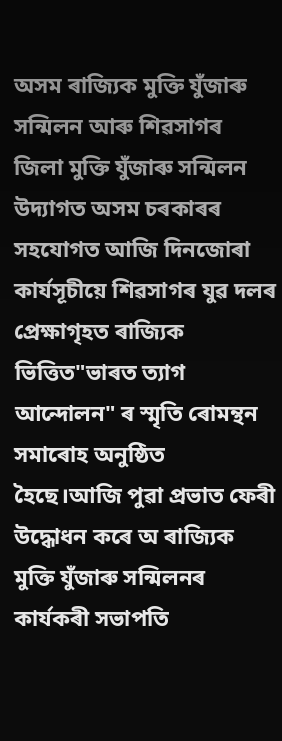অসম ৰাজ্যিক মুক্তি যুঁজাৰু সন্মিলন আৰু শিৱসাগৰ জিলা মুক্তি যুঁজাৰু সন্মিলন উদ্যাগত অসম চৰকাৰৰ সহযোগত আজি দিনজোৰা কাৰ্যসূচীয়ে শিৱসাগৰ যুৱ দলৰ প্ৰেক্ষাগৃহত ৰাজ্যিক ভিত্তিত"ভাৰত ত্যাগ আন্দোলন" ৰ স্মৃতি ৰোমন্থন সমাৰোহ অনুষ্ঠিত হৈছে।আজি পুৱা প্ৰভাত ফেৰী উদ্ধোধন কৰে অ ৰাজ্যিক মুক্তি যুঁজাৰু সন্মিলনৰ কাৰ্যকৰী সভাপতি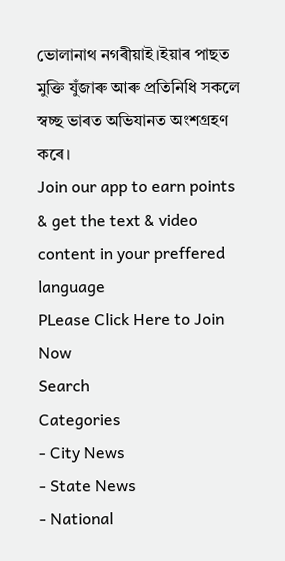ভোলানাথ নগৰীয়াই।ইয়াৰ পাছত মুক্তি যুঁজাৰু আৰু প্ৰতিনিধি সকলে স্বচ্ছ ভাৰত অভিযানত অংশগ্ৰহণ কৰে।
Join our app to earn points & get the text & video content in your preffered language
PLease Click Here to Join Now
Search
Categories
- City News
- State News
- National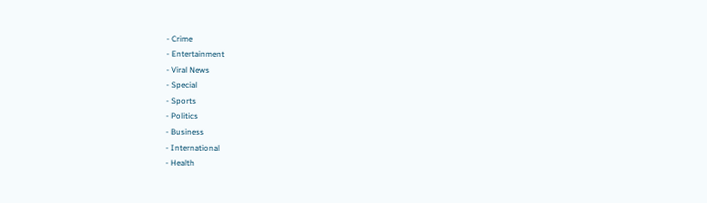- Crime
- Entertainment
- Viral News
- Special
- Sports
- Politics
- Business
- International
- Health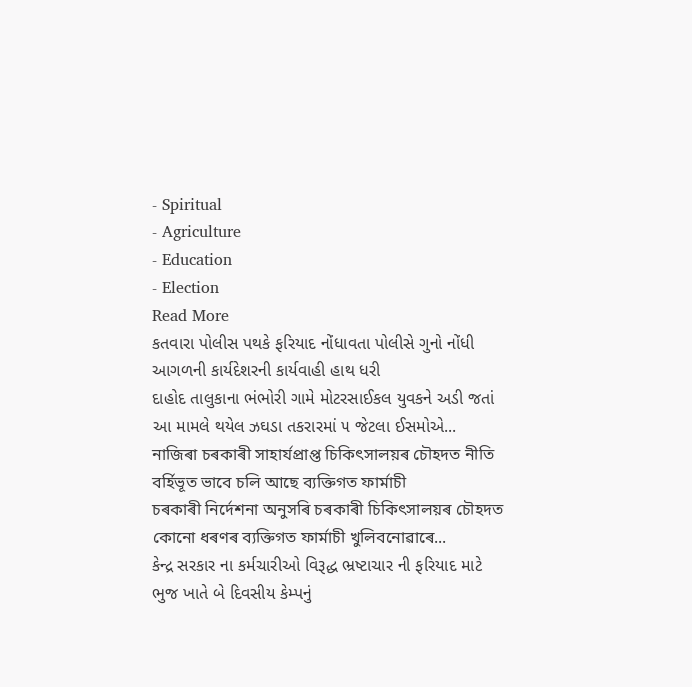- Spiritual
- Agriculture
- Education
- Election
Read More
કતવારા પોલીસ પથકે ફરિયાદ નોંધાવતા પોલીસે ગુનો નોંધી આગળની કાર્યદેશરની કાર્યવાહી હાથ ધરી
દાહોદ તાલુકાના ભંભોરી ગામે મોટરસાઈકલ યુવકને અડી જતાં આ મામલે થયેલ ઝઘડા તકરારમાં ૫ જેટલા ઈસમોએ...
নাজিৰা চৰকাৰী সাহাৰ্যপ্ৰাপ্ত চিকিৎসালয়ৰ চৌহদত নীতি বৰ্হিভূত ভাবে চলি আছে ব্যক্তিগত ফাৰ্মাচী
চৰকাৰী নিৰ্দেশনা অনুসৰি চৰকাৰী চিকিৎসালয়ৰ চৌহদত কোনো ধৰণৰ ব্যক্তিগত ফাৰ্মাচী খুলিবনোৱাৰে...
કેન્દ્ર સરકાર ના કર્મચારીઓ વિરૂદ્ધ ભ્રષ્ટાચાર ની ફરિયાદ માટે ભુજ ખાતે બે દિવસીય કેમ્પનું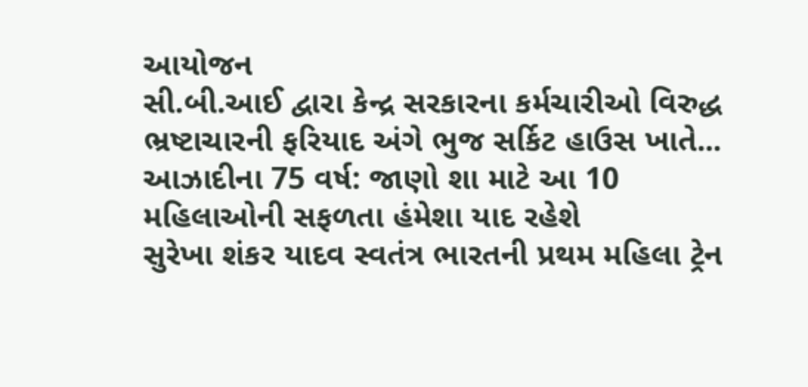આયોજન
સી.બી.આઈ દ્વારા કેન્દ્ર સરકારના કર્મચારીઓ વિરુદ્ધ ભ્રષ્ટાચારની ફરિયાદ અંગે ભુજ સર્કિટ હાઉસ ખાતે...
આઝાદીના 75 વર્ષ: જાણો શા માટે આ 10 મહિલાઓની સફળતા હંમેશા યાદ રહેશે
સુરેખા શંકર યાદવ સ્વતંત્ર ભારતની પ્રથમ મહિલા ટ્રેન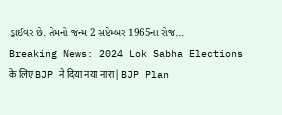ડ્રાઈવર છે. તેમનો જન્મ 2 સપ્ટેમ્બર 1965ના રોજ...
Breaking News: 2024 Lok Sabha Elections के लिए BJP ने दिया नया नारा | BJP Plan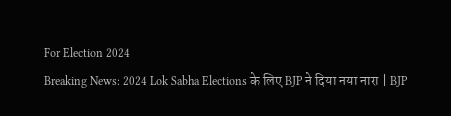For Election 2024
Breaking News: 2024 Lok Sabha Elections के लिए BJP ने दिया नया नारा | BJP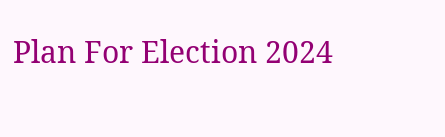Plan For Election 2024